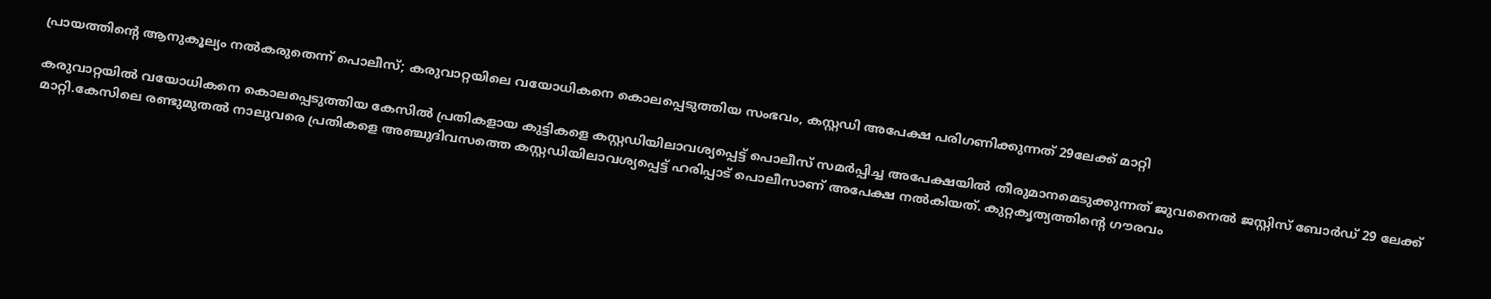പ്രായത്തിന്റെ ആനുകൂല്യം നല്‍കരുതെന്ന് പൊലീസ്; കരുവാറ്റയിലെ വയോധികനെ കൊലപ്പെടുത്തിയ സംഭവം, കസ്റ്റഡി അപേക്ഷ പരിഗണിക്കുന്നത്‌ 29ലേക്ക്‌ മാറ്റി

കരുവാറ്റയില്‍ വയോധികനെ കൊലപ്പെടുത്തിയ കേസില്‍ പ്രതികളായ കുട്ടികളെ കസ്റ്റഡിയിലാവശ്യപ്പെട്ട് പൊലീസ് സമർപ്പിച്ച അപേക്ഷയില്‍ തീരുമാനമെടുക്കുന്നത്‌ ജുവനൈല്‍ ജസ്റ്റിസ് ബോർഡ് 29 ലേക്ക്‌ മാറ്റി.കേസിലെ രണ്ടുമുതല്‍ നാലുവരെ പ്രതികളെ അഞ്ചുദിവസത്തെ കസ്റ്റഡിയിലാവശ്യപ്പെട്ട് ഹരിപ്പാട് പൊലീസാണ്‌ അപേക്ഷ നല്‍കിയത്‌. കുറ്റകൃത്യത്തിന്റെ ഗൗരവം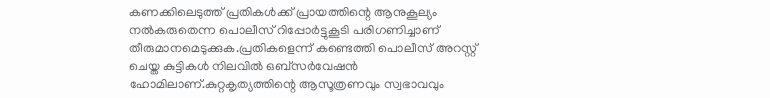കണക്കിലെടുത്ത് പ്രതികള്‍ക്ക് പ്രായത്തിന്റെ ആനുകൂല്യം നല്‍കരുതെന്ന പൊലീസ് റിപ്പോർട്ടുകൂടി പരിഗണിച്ചാണ്‌ തീരുമാനമെടുക്കുക.പ്രതികളെന്ന് കണ്ടെത്തി പൊലീസ് അറസ്റ്റ് ചെയ്ത കുട്ടികള്‍ നിലവില്‍ ഒബ്സർവേഷൻ ഹോമിലാണ്.കുറ്റകൃത്യത്തിന്റെ ആസൂത്രണവും സ്വഭാവവും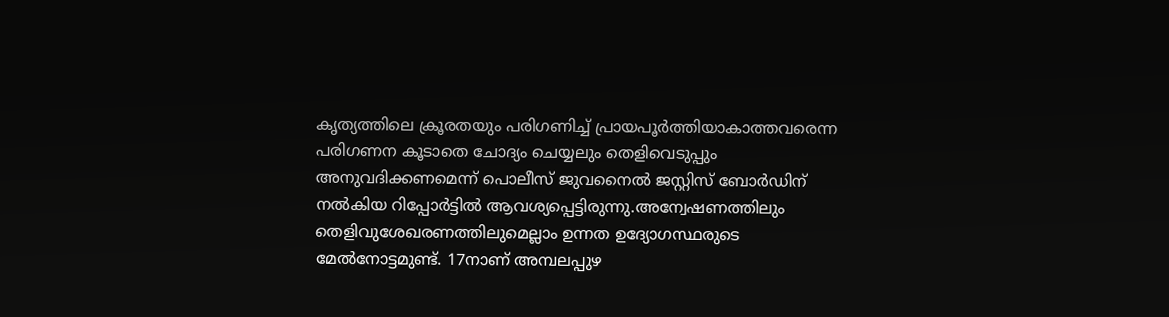കൃത്യത്തിലെ ക്രൂരതയും പരിഗണിച്ച്‌ പ്രായപൂർത്തിയാകാത്തവരെന്ന പരിഗണന കൂടാതെ ചോദ്യം ചെയ്യലും തെളിവെടുപ്പും അനുവദിക്കണമെന്ന് പൊലീസ് ജുവനൈല്‍ ജസ്റ്റിസ് ബോർഡിന് നല്‍കിയ റിപ്പോർട്ടില്‍ ആവശ്യപ്പെട്ടിരുന്നു.അന്വേഷണത്തിലും തെളിവുശേഖരണത്തിലുമെല്ലാം ഉന്നത ഉദ്യോഗസ്ഥരുടെ മേല്‍നോട്ടമുണ്ട്. 17നാണ് അമ്പലപ്പുഴ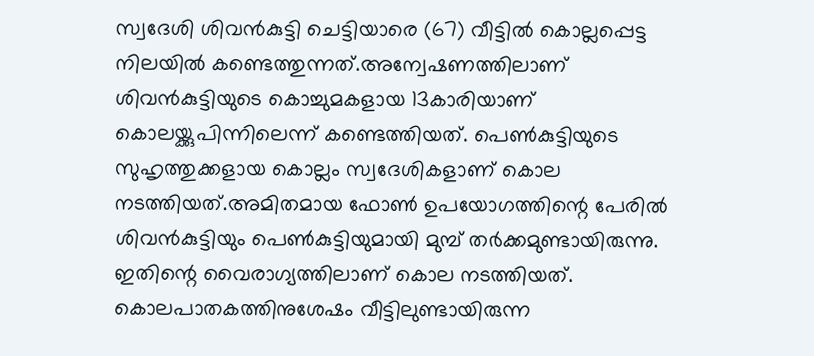സ്വദേശി ശിവൻകുട്ടി ചെട്ടിയാരെ (67) വീട്ടില്‍ കൊല്ലപ്പെട്ട നിലയില്‍ കണ്ടെത്തുന്നത്.അന്വേഷണത്തിലാണ് ശിവൻകുട്ടിയുടെ കൊച്ചുമകളായ 13കാരിയാണ് കൊലയ്ക്കുപിന്നിലെന്ന് കണ്ടെത്തിയത്. പെണ്‍കുട്ടിയുടെ സുഹൃത്തുക്കളായ കൊല്ലം സ്വദേശികളാണ് കൊല നടത്തിയത്.അമിതമായ ഫോണ്‍ ഉപയോഗത്തിന്റെ പേരില്‍ ശിവൻകുട്ടിയും പെണ്‍കുട്ടിയുമായി മുമ്പ് തർക്കമുണ്ടായിരുന്നു. ഇതിന്റെ വൈരാഗ്യത്തിലാണ് കൊല നടത്തിയത്. കൊലപാതകത്തിനുശേഷം വീട്ടിലുണ്ടായിരുന്ന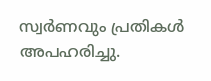സ്വർണവും പ്രതികള്‍ അപഹരിച്ചു.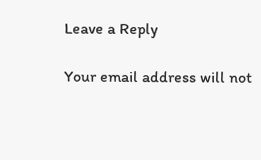Leave a Reply

Your email address will not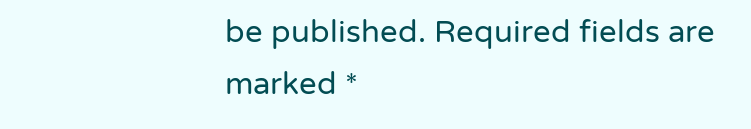be published. Required fields are marked *